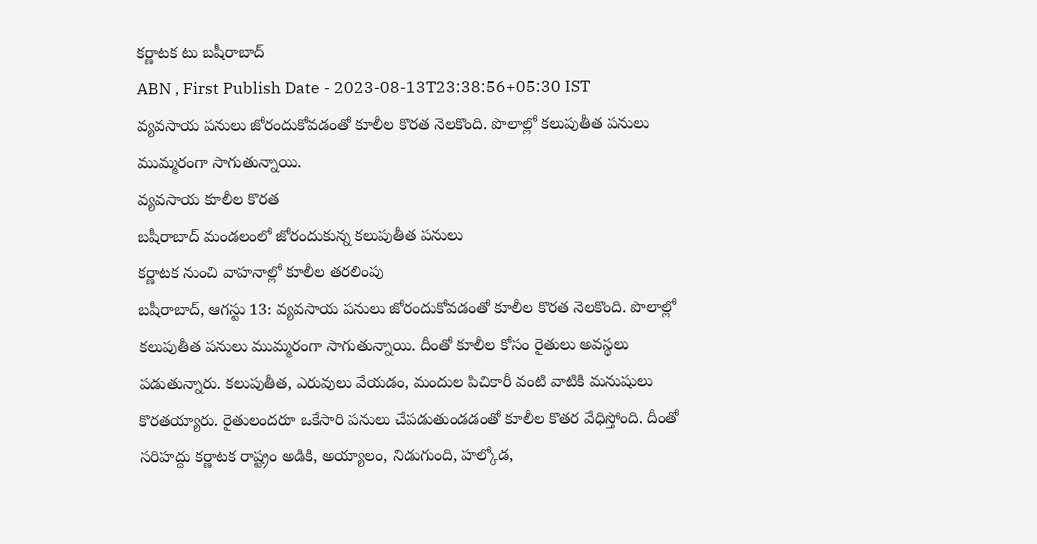కర్ణాటక టు బషీరాబాద్
ABN , First Publish Date - 2023-08-13T23:38:56+05:30 IST
వ్యవసాయ పనులు జోరందుకోవడంతో కూలీల కొరత నెలకొంది. పొలాల్లో కలుపుతీత పనులు ముమ్మరంగా సాగుతున్నాయి.
వ్యవసాయ కూలీల కొరత
బషీరాబాద్ మండలంలో జోరందుకున్న కలుపుతీత పనులు
కర్ణాటక నుంచి వాహనాల్లో కూలీల తరలింపు
బషీరాబాద్, ఆగస్టు 13: వ్యవసాయ పనులు జోరందుకోవడంతో కూలీల కొరత నెలకొంది. పొలాల్లో కలుపుతీత పనులు ముమ్మరంగా సాగుతున్నాయి. దీంతో కూలీల కోసం రైతులు అవస్థలు పడుతున్నారు. కలుపుతీత, ఎరువులు వేయడం, మందుల పిచికారీ వంటి వాటికి మనుషులు కొరతయ్యారు. రైతులందరూ ఒకేసారి పనులు చేపడుతుండడంతో కూలీల కొతర వేధిస్తోంది. దీంతో సరిహద్దు కర్ణాటక రాష్ట్రం అడికి, అయ్యాలం, నిడుగుంది, హల్కోడ,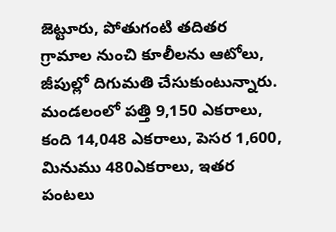జెట్టూరు, పోతుగంటి తదితర గ్రామాల నుంచి కూలీలను ఆటోలు, జీపుల్లో దిగుమతి చేసుకుంటున్నారు. మండలంలో పత్తి 9,150 ఎకరాలు, కంది 14,048 ఎకరాలు, పెసర 1,600, మినుము 480ఎకరాలు, ఇతర పంటలు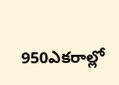950ఎకరాల్లో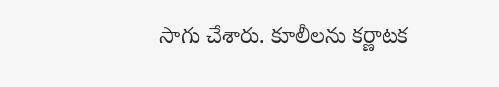సాగు చేశారు. కూలీలను కర్ణాటక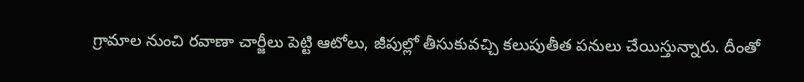గ్రామాల నుంచి రవాణా చార్జీలు పెట్టి ఆటోలు, జీపుల్లో తీసుకువచ్చి కలుపుతీత పనులు చేయిస్తున్నారు. దీంతో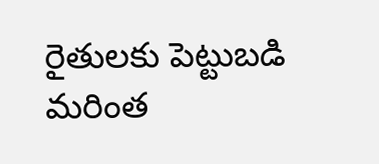రైతులకు పెట్టుబడి మరింత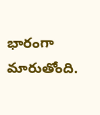భారంగా మారుతోంది.